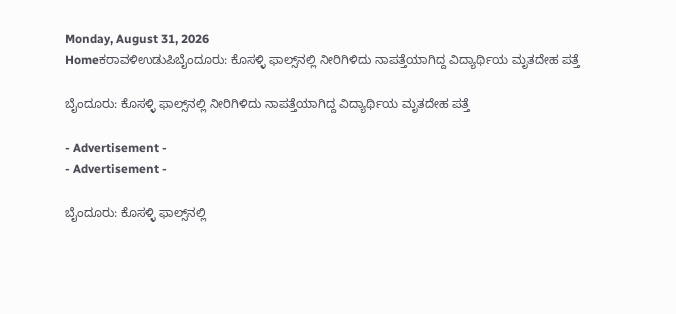Monday, August 31, 2026
Homeಕರಾವಳಿಉಡುಪಿಬೈಂದೂರು: ಕೊಸಳ್ಳಿ ಫಾಲ್ಸ್‌ನಲ್ಲಿ ನೀರಿಗಿಳಿದು ನಾಪತ್ತೆಯಾಗಿದ್ದ ವಿದ್ಯಾರ್ಥಿಯ ಮೃತದೇಹ ಪತ್ತೆ

ಬೈಂದೂರು: ಕೊಸಳ್ಳಿ ಫಾಲ್ಸ್‌ನಲ್ಲಿ ನೀರಿಗಿಳಿದು ನಾಪತ್ತೆಯಾಗಿದ್ದ ವಿದ್ಯಾರ್ಥಿಯ ಮೃತದೇಹ ಪತ್ತೆ

- Advertisement -
- Advertisement -

ಬೈಂದೂರು: ಕೊಸಳ್ಳಿ ಫಾಲ್ಸ್‌ನಲ್ಲಿ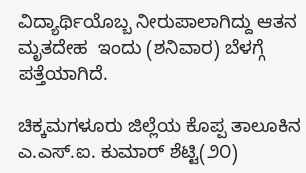ವಿದ್ಯಾರ್ಥಿಯೊಬ್ಬ ನೀರುಪಾಲಾಗಿದ್ದು ಆತನ ಮೃತದೇಹ  ಇಂದು (ಶನಿವಾರ) ಬೆಳಗ್ಗೆ ಪತ್ತೆಯಾಗಿದೆ.

ಚಿಕ್ಕಮಗಳೂರು ಜಿಲ್ಲೆಯ ಕೊಪ್ಪ ತಾಲೂಕಿನ ಎ.ಎಸ್.ಐ. ಕುಮಾರ್‌ ಶೆಟ್ಟಿ(೨೦)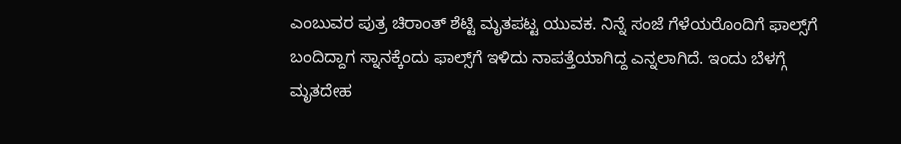ಎಂಬುವರ ಪುತ್ರ ಚಿರಾಂತ್‌ ಶೆಟ್ಟಿ ಮೃತಪಟ್ಟ ಯುವಕ. ನಿನ್ನೆ ಸಂಜೆ ಗೆಳೆಯರೊಂದಿಗೆ ಫಾಲ್ಸ್‌ಗೆ ಬಂದಿದ್ದಾಗ ಸ್ನಾನಕ್ಕೆಂದು ಫಾಲ್ಸ್‌ಗೆ ಇಳಿದು ನಾಪತ್ತೆಯಾಗಿದ್ದ ಎನ್ನಲಾಗಿದೆ. ಇಂದು ಬೆಳಗ್ಗೆ ಮೃತದೇಹ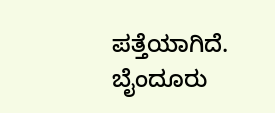ಪತ್ತೆಯಾಗಿದೆ. ಬೈಂದೂರು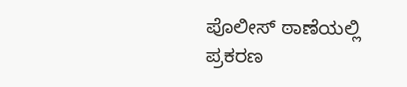ಪೊಲೀಸ್‌ ಠಾಣೆಯಲ್ಲಿ ಪ್ರಕರಣ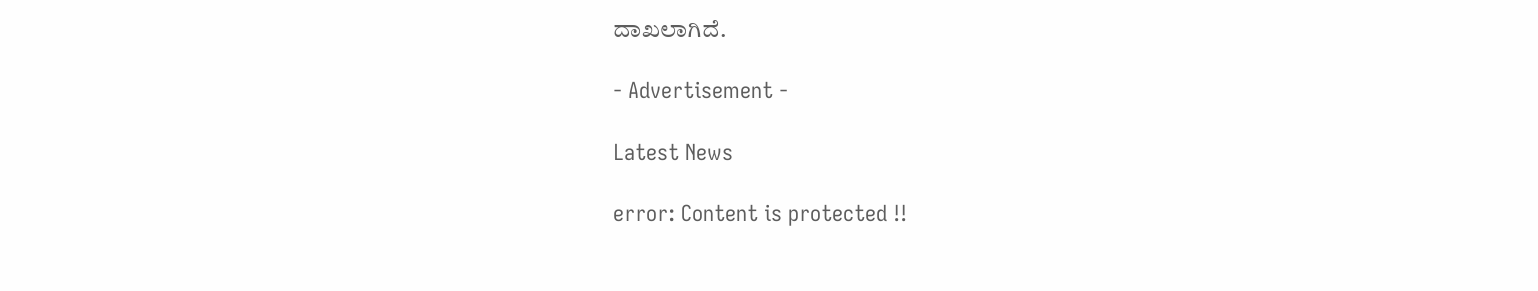ದಾಖಲಾಗಿದೆ.

- Advertisement -

Latest News

error: Content is protected !!